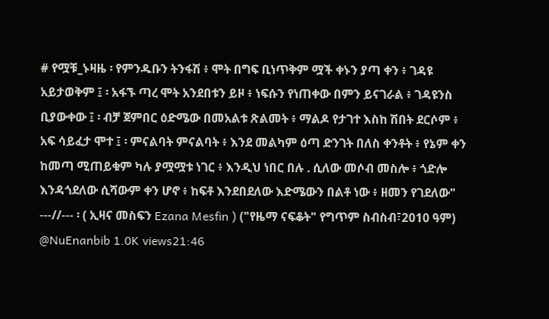# የሟቹ_ኑዛዜ ፡ የምንዱቡን ትንፋሽ ፥ ሞት በግፍ ቢነጥቅም ሟች ቀኑን ያጣ ቀን ፥ ገዳዩ አይታወቅም ፤ ፡ አፋኙ ጣረ ሞት አንደበቱን ይዞ ፥ ነፍሱን የነጠቀው በምን ይናገራል ፥ ገዳዩንስ ቢያውቀው ፤ ፡ ብቻ ጀምበር ዕድሜው በመአልቱ ጽልመት ፥ ማልዶ የታገተ እስከ ሽበት ደርሶም ፥ አፍ ሳይፈታ ሞተ ፤ ፡ ምናልባት ምናልባት ፥ እንደ መልካም ዕጣ ድንገት በለስ ቀንቶት ፥ የኔም ቀን ከመጣ ሚጠይቁም ካሉ ያሟሟቱ ነገር ፥ እንዲህ ነበር በሉ . ሲለው መሶብ መስሎ ፥ ጎድሎ እንዳጎደለው ሲሻውም ቀን ሆኖ ፥ ከፍቶ እንደበደለው እድሜውን በልቶ ነው ፥ ዘመን የገደለው" ---//--- ፡ ( ኢዛና መስፍን Ezana Mesfin ) ("የዜማ ናፍቆት" የግጥም ስብስብ፣2010 ዓም) @NuEnanbib 1.0K views21:46